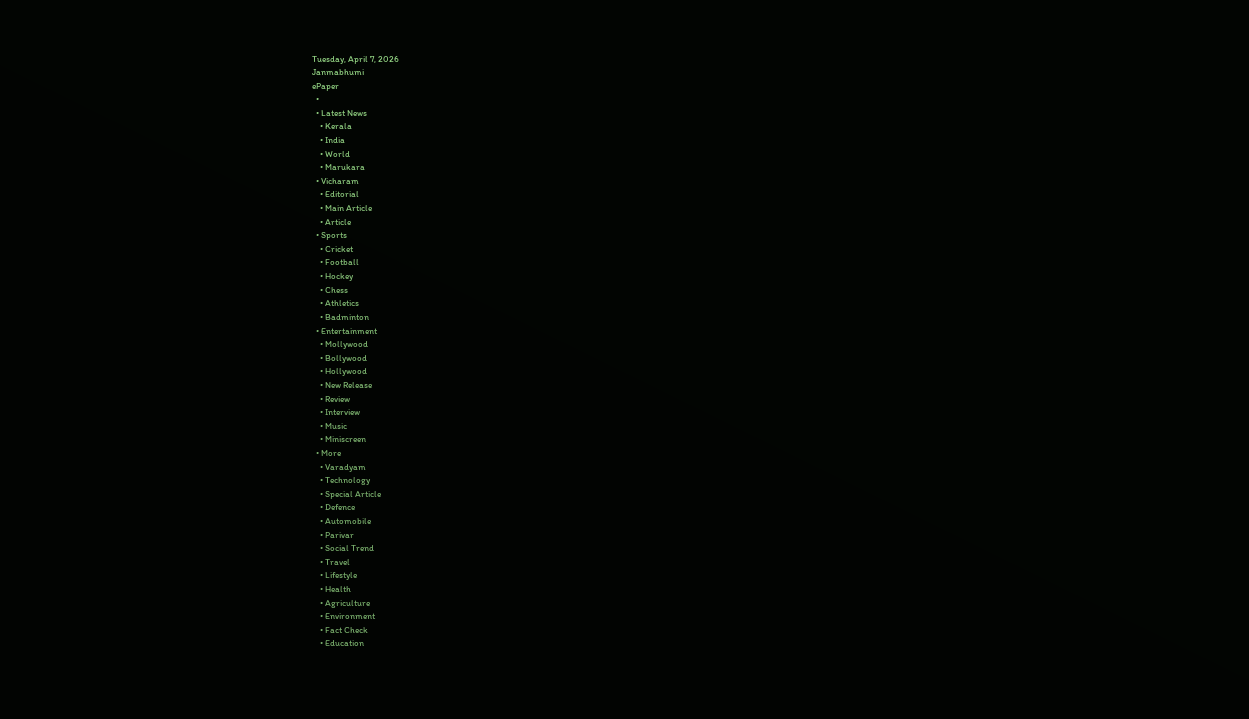Tuesday, April 7, 2026
Janmabhumi
ePaper
  •
  • Latest News
    • Kerala
    • India
    • World
    • Marukara
  • Vicharam
    • Editorial
    • Main Article
    • Article
  • Sports
    • Cricket
    • Football
    • Hockey
    • Chess
    • Athletics
    • Badminton
  • Entertainment
    • Mollywood
    • Bollywood
    • Hollywood
    • New Release
    • Review
    • Interview
    • Music
    • Miniscreen
  • More
    • Varadyam
    • Technology
    • Special Article
    • Defence
    • Automobile
    • Parivar
    • Social Trend
    • Travel
    • Lifestyle
    • Health
    • Agriculture
    • Environment
    • Fact Check
    • Education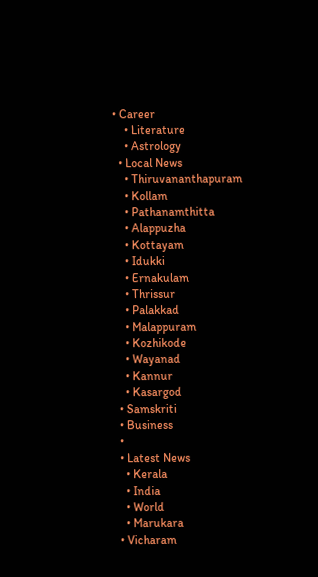• Career
    • Literature
    • Astrology
  • Local News
    • Thiruvananthapuram
    • Kollam
    • Pathanamthitta
    • Alappuzha
    • Kottayam
    • Idukki
    • Ernakulam
    • Thrissur
    • Palakkad
    • Malappuram
    • Kozhikode
    • Wayanad
    • Kannur
    • Kasargod
  • Samskriti
  • Business
  •
  • Latest News
    • Kerala
    • India
    • World
    • Marukara
  • Vicharam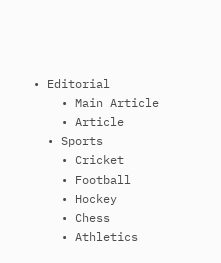• Editorial
    • Main Article
    • Article
  • Sports
    • Cricket
    • Football
    • Hockey
    • Chess
    • Athletics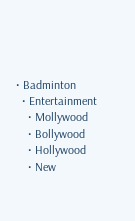• Badminton
  • Entertainment
    • Mollywood
    • Bollywood
    • Hollywood
    • New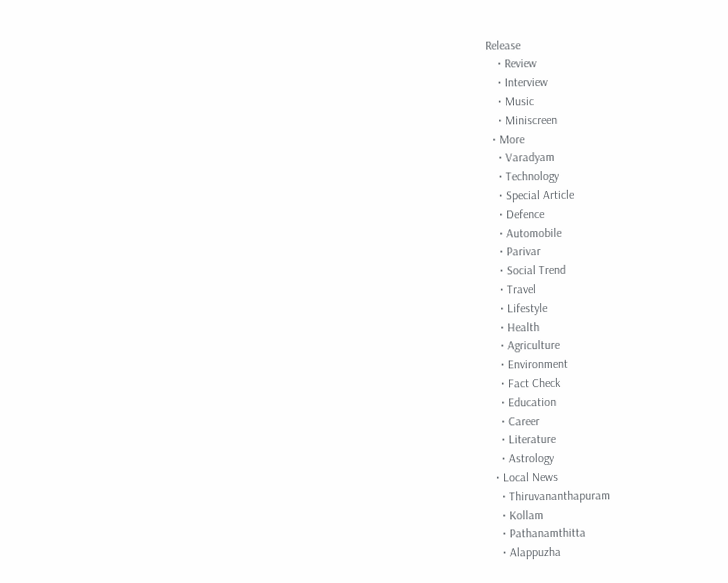Release
    • Review
    • Interview
    • Music
    • Miniscreen
  • More
    • Varadyam
    • Technology
    • Special Article
    • Defence
    • Automobile
    • Parivar
    • Social Trend
    • Travel
    • Lifestyle
    • Health
    • Agriculture
    • Environment
    • Fact Check
    • Education
    • Career
    • Literature
    • Astrology
  • Local News
    • Thiruvananthapuram
    • Kollam
    • Pathanamthitta
    • Alappuzha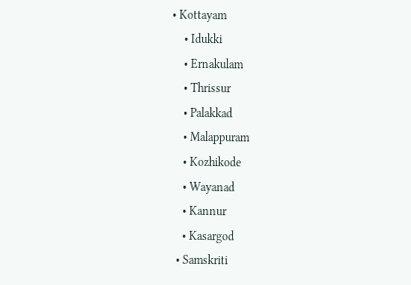• Kottayam
    • Idukki
    • Ernakulam
    • Thrissur
    • Palakkad
    • Malappuram
    • Kozhikode
    • Wayanad
    • Kannur
    • Kasargod
  • Samskriti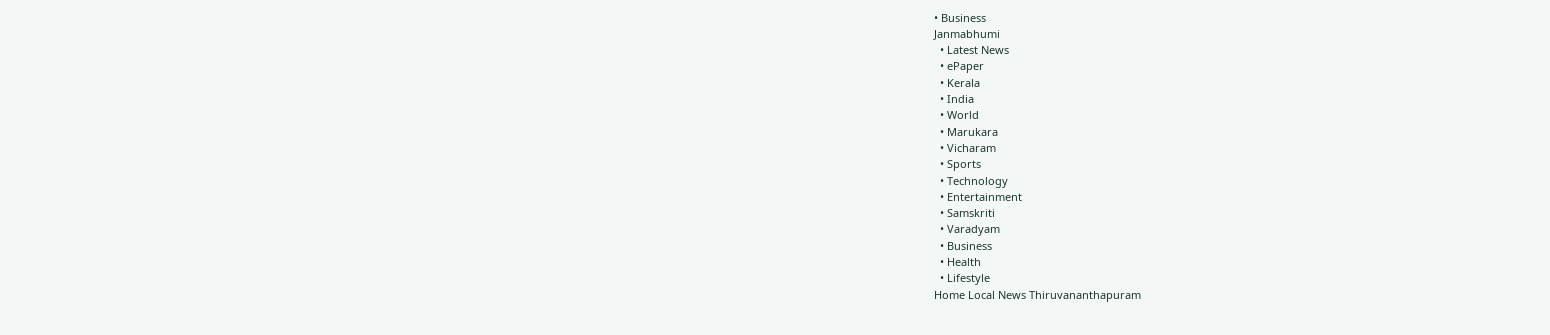• Business
Janmabhumi
  • Latest News
  • ePaper
  • Kerala
  • India
  • World
  • Marukara
  • Vicharam
  • Sports
  • Technology
  • Entertainment
  • Samskriti
  • Varadyam
  • Business
  • Health
  • Lifestyle
Home Local News Thiruvananthapuram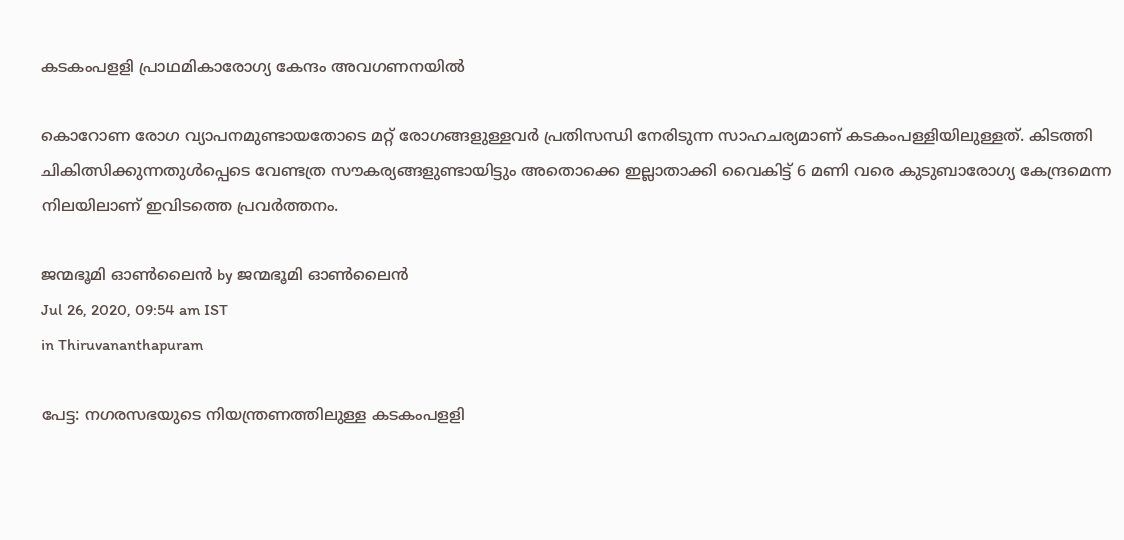കടകംപളളി പ്രാഥമികാരോഗ്യ കേന്ദം അവഗണനയില്‍

കൊറോണ രോഗ വ്യാപനമുണ്ടായതോടെ മറ്റ് രോഗങ്ങളുള്ളവര്‍ പ്രതിസന്ധി നേരിടുന്ന സാഹചര്യമാണ് കടകംപള്ളിയിലുള്ളത്. കിടത്തി ചികിത്സിക്കുന്നതുള്‍പ്പെടെ വേണ്ടത്ര സൗകര്യങ്ങളുണ്ടായിട്ടും അതൊക്കെ ഇല്ലാതാക്കി വൈകിട്ട് 6 മണി വരെ കുടുബാരോഗ്യ കേന്ദ്രമെന്ന നിലയിലാണ് ഇവിടത്തെ പ്രവര്‍ത്തനം.

ജന്മഭൂമി ഓണ്‍ലൈന്‍ by ജന്മഭൂമി ഓണ്‍ലൈന്‍
Jul 26, 2020, 09:54 am IST
in Thiruvananthapuram

പേട്ട: നഗരസഭയുടെ നിയന്ത്രണത്തിലുള്ള കടകംപളളി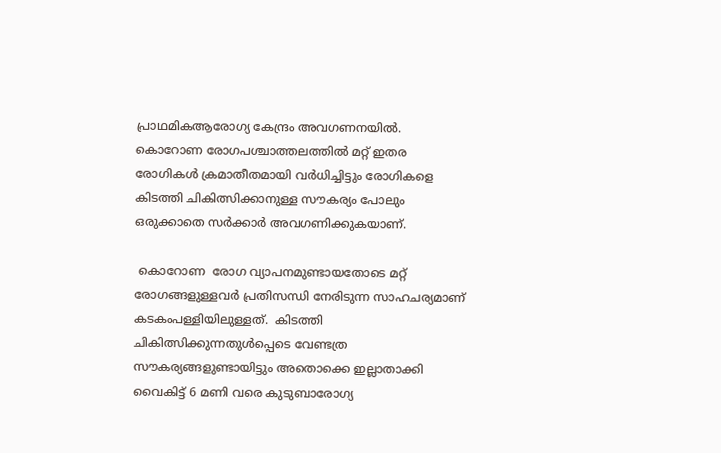പ്രാഥമികആരോഗ്യ കേന്ദ്രം അവഗണനയില്‍. കൊറോണ രോഗപശ്ചാത്തലത്തില്‍ മറ്റ് ഇതര രോഗികള്‍ ക്രമാതീതമായി വര്‍ധിച്ചിട്ടും രോഗികളെ കിടത്തി ചികിത്സിക്കാനുള്ള സൗകര്യം പോലും ഒരുക്കാതെ സര്‍ക്കാര്‍ അവഗണിക്കുകയാണ്.

 കൊറോണ  രോഗ വ്യാപനമുണ്ടായതോടെ മറ്റ് രോഗങ്ങളുള്ളവര്‍ പ്രതിസന്ധി നേരിടുന്ന സാഹചര്യമാണ് കടകംപള്ളിയിലുള്ളത്.  കിടത്തി ചികിത്സിക്കുന്നതുള്‍പ്പെടെ വേണ്ടത്ര സൗകര്യങ്ങളുണ്ടായിട്ടും അതൊക്കെ ഇല്ലാതാക്കി വൈകിട്ട് 6 മണി വരെ കുടുബാരോഗ്യ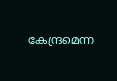കേന്ദ്രമെന്ന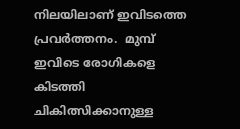നിലയിലാണ് ഇവിടത്തെ പ്രവര്‍ത്തനം.  മുമ്പ് ഇവിടെ രോഗികളെ കിടത്തി ചികിത്സിക്കാനുള്ള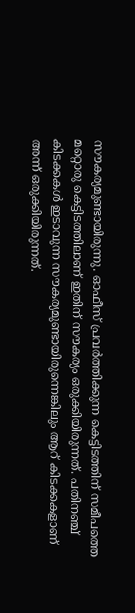സൗകര്യമുണ്ടായിരുന്നു. ഓഫീസ് പ്രവര്‍ത്തിക്കുന്ന കെട്ടിടത്തിന് സമീപത്തെ മറ്റൊരു കെട്ടിടത്തിലാണ് ഇതിന് സൗകര്യം ഒരുക്കിയിരുന്നത്. പതിനഞ്ച് കിടക്കകള്‍ ഇടാവുന്ന സൗകര്യമുണ്ടായിരുന്നെങ്കിലും ആറ് കിടക്കകളാണ് അന്ന് ഒരുക്കിയിരുന്നത്.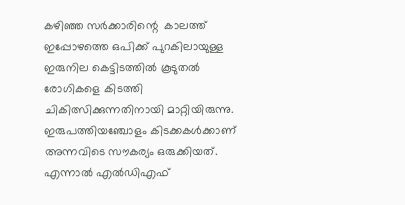കഴിഞ്ഞ സര്‍ക്കാരിന്റെ  കാലത്ത് ഇപ്പോഴത്തെ ഒപിക്ക് പുറകിലായുള്ള ഇരുനില കെട്ടിടത്തില്‍ കൂടുതല്‍ രോഗികളെ കിടത്തി ചികിത്സിക്കുന്നതിനായി മാറ്റിയിരുന്നു. ഇരുപത്തിയഞ്ചോളം കിടക്കകള്‍ക്കാണ് അന്നവിടെ സൗകര്യം ഒരുക്കിയത്. എന്നാല്‍ എല്‍ഡിഎഫ്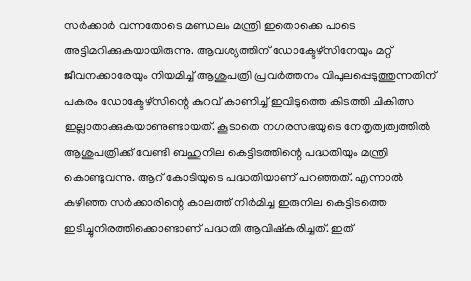സര്‍ക്കാര്‍ വന്നതോടെ മണ്ഡലം മന്ത്രി ഇതൊക്കെ പാടെ അട്ടിമറിക്കുകയായിരുന്നു. ആവശ്യത്തിന് ഡോക്ടേഴ്‌സിനേയും മറ്റ് ജീവനക്കാരേയും നിയമിച്ച് ആശുപത്രി പ്രവര്‍ത്തനം വിപുലപ്പെടുത്തുന്നതിന് പകരം ഡോക്ടേഴ്‌സിന്റെ കുറവ് കാണിച്ച് ഇവിടുത്തെ കിടത്തി ചികിത്സ ഇല്ലാതാക്കുകയാണുണ്ടായത്. കൂടാതെ നഗരസഭയുടെ നേതൃത്വത്വത്തില്‍ ആശുപത്രിക്ക് വേണ്ടി ബഹുനില കെട്ടിടത്തിന്റെ പദ്ധതിയും മന്ത്രി കൊണ്ടുവന്നു. ആറ് കോടിയുടെ പദ്ധതിയാണ് പറഞ്ഞത്. എന്നാല്‍  കഴിഞ്ഞ സര്‍ക്കാരിന്റെ കാലത്ത് നിര്‍മിച്ച ഇരുനില കെട്ടിടത്തെ ഇടിച്ചുനിരത്തിക്കൊണ്ടാണ് പദ്ധതി ആവിഷ്‌കരിച്ചത്. ഇത്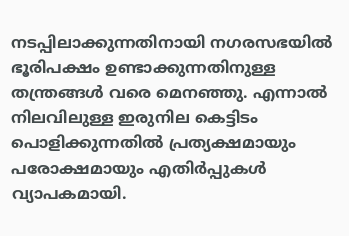നടപ്പിലാക്കുന്നതിനായി നഗരസഭയില്‍ ഭൂരിപക്ഷം ഉണ്ടാക്കുന്നതിനുള്ള തന്ത്രങ്ങള്‍ വരെ മെനഞ്ഞു. എന്നാല്‍ നിലവിലുള്ള ഇരുനില കെട്ടിടം പൊളിക്കുന്നതില്‍ പ്രത്യക്ഷമായും പരോക്ഷമായും എതിര്‍പ്പുകള്‍ വ്യാപകമായി.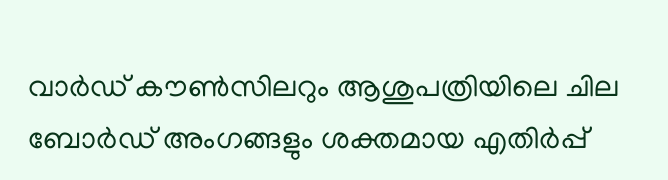വാര്‍ഡ് കൗണ്‍സിലറും ആശുപത്രിയിലെ ചില ബോര്‍ഡ് അംഗങ്ങളും ശക്തമായ എതിര്‍പ്പ്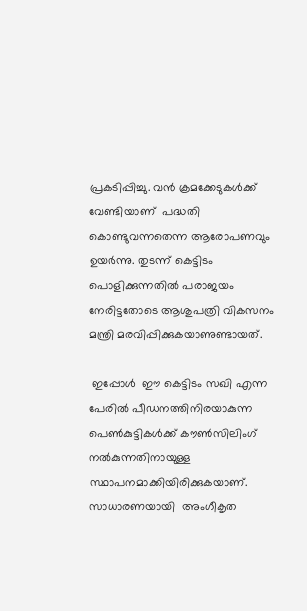പ്രകടിപ്പിച്ചു. വന്‍ ക്രമക്കേടുകള്‍ക്ക് വേണ്ടിയാണ്  പദ്ധതി കൊണ്ടുവന്നതെന്ന ആരോപണവും ഉയര്‍ന്നു. തുടന്ന് കെട്ടിടം പൊളിക്കുന്നതില്‍ പരാജയം നേരിട്ടതോടെ ആശുപത്രി വികസനം മന്ത്രി മരവിപ്പിക്കുകയാണുണ്ടായത്.

 ഇപ്പോള്‍  ഈ കെട്ടിടം സഖി എന്ന പേരില്‍ പീഡനത്തിനിരയാകുന്ന പെണ്‍കുട്ടികള്‍ക്ക് കൗണ്‍സിലിംഗ് നല്‍കുന്നതിനായുള്ള സ്ഥാപനമാക്കിയിരിക്കുകയാണ്. സാധാരണയായി  അംഗീകൃത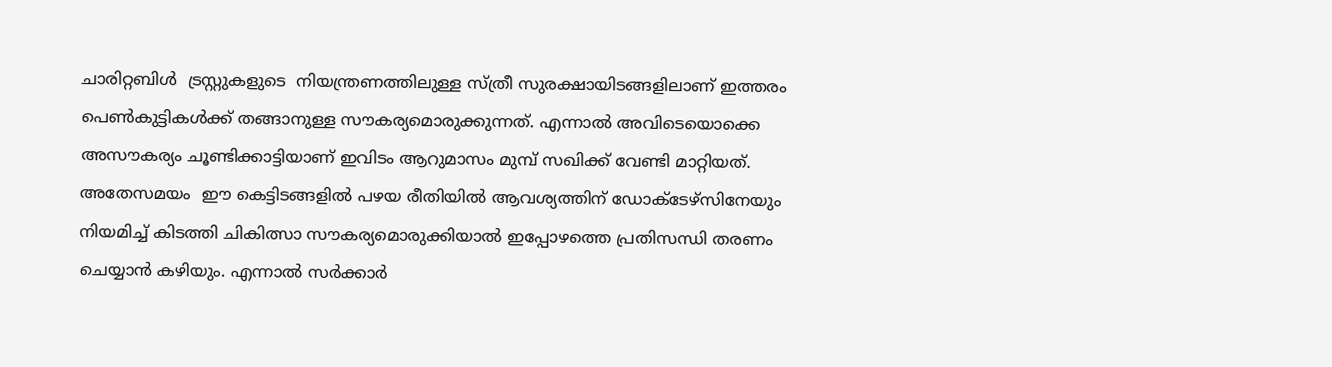ചാരിറ്റബിള്‍  ട്രസ്റ്റുകളുടെ  നിയന്ത്രണത്തിലുള്ള സ്ത്രീ സുരക്ഷായിടങ്ങളിലാണ് ഇത്തരം പെണ്‍കുട്ടികള്‍ക്ക് തങ്ങാനുള്ള സൗകര്യമൊരുക്കുന്നത്. എന്നാല്‍ അവിടെയൊക്കെ അസൗകര്യം ചൂണ്ടിക്കാട്ടിയാണ് ഇവിടം ആറുമാസം മുമ്പ് സഖിക്ക് വേണ്ടി മാറ്റിയത്. അതേസമയം  ഈ കെട്ടിടങ്ങളില്‍ പഴയ രീതിയില്‍ ആവശ്യത്തിന് ഡോക്ടേഴ്‌സിനേയും നിയമിച്ച് കിടത്തി ചികിത്സാ സൗകര്യമൊരുക്കിയാല്‍ ഇപ്പോഴത്തെ പ്രതിസന്ധി തരണം ചെയ്യാന്‍ കഴിയും. എന്നാല്‍ സര്‍ക്കാര്‍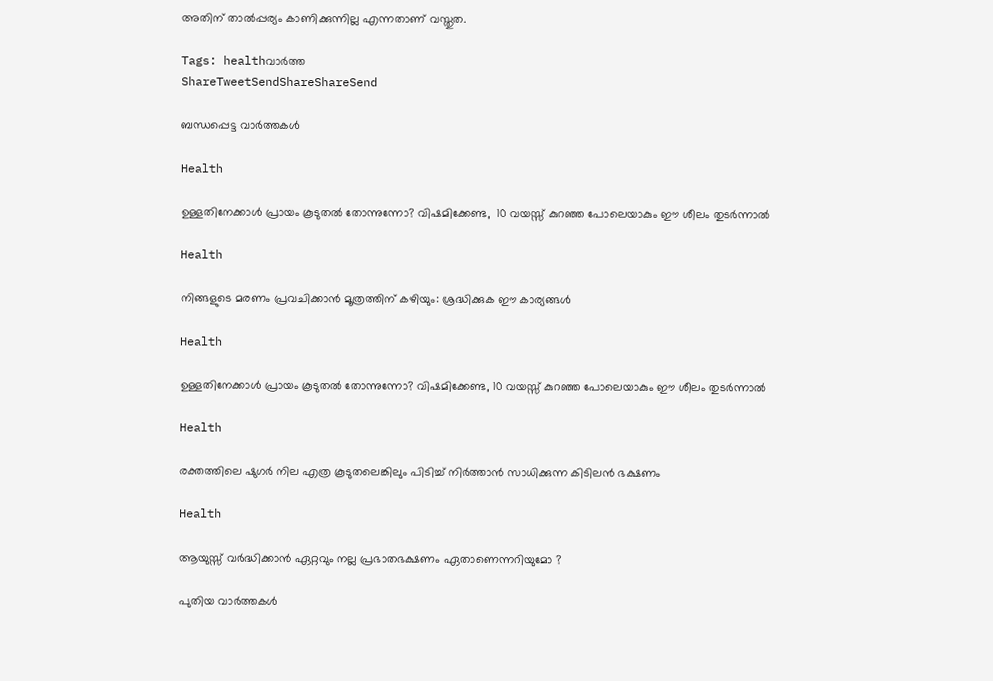അതിന് താല്‍പ്പര്യം കാണിക്കുന്നില്ല എന്നതാണ് വസ്തുത.

Tags: healthവാര്‍ത്ത
ShareTweetSendShareShareSend

ബന്ധപ്പെട്ട വാര്‍ത്തകള്‍

Health

ഉള്ളതിനേക്കാൾ പ്രായം കൂടുതൽ തോന്നുന്നോ? വിഷമിക്കേണ്ട,  10 വയസ്സ് കുറഞ്ഞ പോലെയാകും ഈ ശീലം തുടർന്നാൽ

Health

നിങ്ങളുടെ മരണം പ്രവചിക്കാൻ മൂത്രത്തിന് കഴിയും: ശ്രദ്ധിക്കുക ഈ കാര്യങ്ങൾ

Health

ഉള്ളതിനേക്കാൾ പ്രായം കൂടുതൽ തോന്നുന്നോ? വിഷമിക്കേണ്ട, 10 വയസ്സ് കുറഞ്ഞ പോലെയാകും ഈ ശീലം തുടർന്നാൽ

Health

രക്തത്തിലെ ഷുഗർ നില എത്ര കൂടുതലെങ്കിലും പിടിച്ച് നിര്‍ത്താന്‍ സാധിക്കുന്ന കിടിലൻ ഭക്ഷണം

Health

ആയുസ്സ് വർദ്ധിക്കാൻ ഏറ്റവും നല്ല പ്രഭാതഭക്ഷണം ഏതാണെന്നറിയുമോ ?

പുതിയ വാര്‍ത്തകള്‍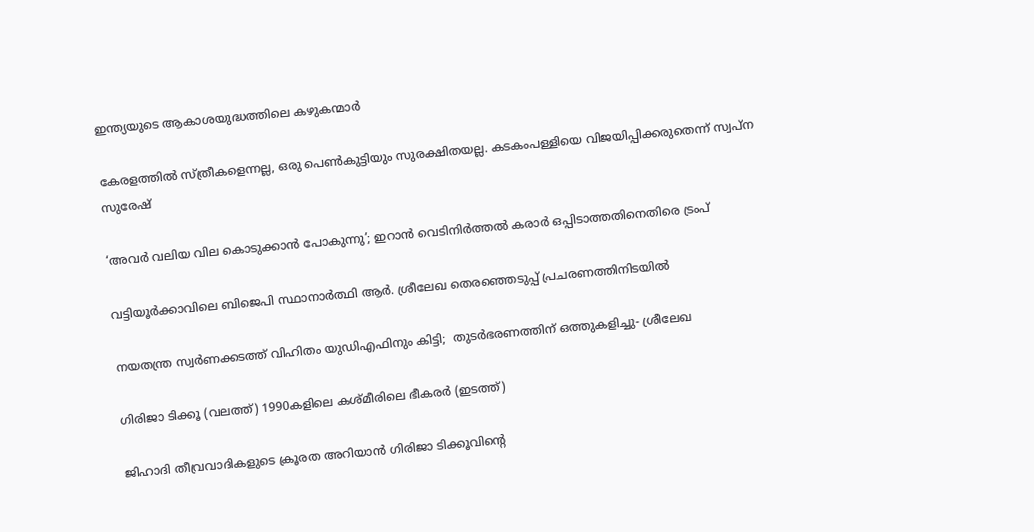ഇന്ത്യയുടെ ആകാശയുദ്ധത്തിലെ കഴുകന്മാര്‍

കേരളത്തില്‍ സ്ത്രീകളെന്നല്ല, ഒരു പെണ്‍കുട്ടിയും സുരക്ഷിതയല്ല. കടകംപള്ളിയെ വിജയിപ്പിക്കരുതെന്ന് സ്വപ്ന സുരേഷ്

‘അവര്‍ വലിയ വില കൊടുക്കാന്‍ പോകുന്നു’; ഇറാന്‍ വെടിനിര്‍ത്തല്‍ കരാര്‍ ഒപ്പിടാത്തതിനെതിരെ ട്രംപ്

വട്ടിയൂര്‍ക്കാവിലെ ബിജെപി സ്ഥാനാര്‍ത്ഥി ആര്‍. ശ്രീലേഖ തെരഞ്ഞെടുപ്പ് പ്രചരണത്തിനിടയില്‍

നയതന്ത്ര സ്വര്‍ണക്കടത്ത് വിഹിതം യുഡിഎഫിനും കിട്ടി;  തുടര്‍ഭരണത്തിന് ഒത്തുകളിച്ചു- ശ്രീലേഖ

ഗിരിജാ ടിക്കൂ (വലത്ത്) 1990കളിലെ കശ്മീരിലെ ഭീകരര്‍ (ഇടത്ത്)

ജിഹാദി തീവ്രവാദികളുടെ ക്രൂരത അറിയാന്‍ ഗിരിജാ ടിക്കൂവിന്റെ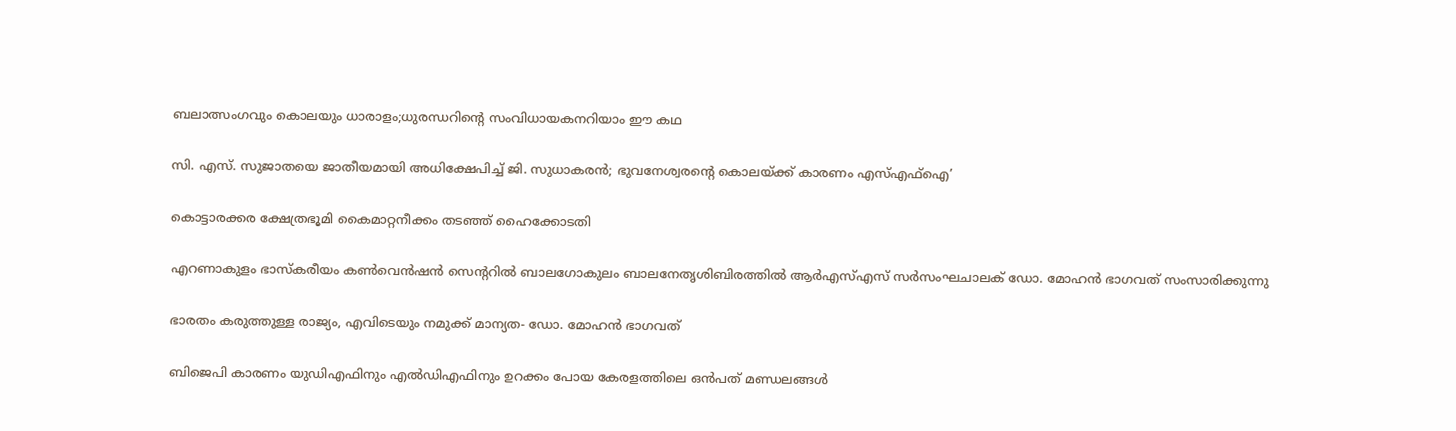ബലാത്സംഗവും കൊലയും ധാരാളം;ധുരന്ധറിന്റെ സംവിധായകനറിയാം ഈ കഥ

സി. എസ്. സുജാതയെ ജാതീയമായി അധിക്ഷേപിച്ച് ജി. സുധാകരന്‍; ഭുവനേശ്വരന്റെ കൊലയ്‌ക്ക് കാരണം എസ്എഫ്ഐ’

കൊട്ടാരക്കര ക്ഷേത്രഭൂമി കൈമാറ്റനീക്കം തടഞ്ഞ് ഹൈക്കോടതി

എറണാകുളം ഭാസ്‌കരീയം കണ്‍വെന്‍ഷന്‍ സെന്ററില്‍ ബാലഗോകുലം ബാലനേതൃശിബിരത്തില്‍ ആര്‍എസ്എസ് സര്‍സംഘചാലക് ഡോ. മോഹന്‍ ഭാഗവത് സംസാരിക്കുന്നു

ഭാരതം കരുത്തുള്ള രാജ്യം, എവിടെയും നമുക്ക് മാന്യത- ഡോ. മോഹന്‍ ഭാഗവത്

ബിജെപി കാരണം യുഡിഎഫിനും എല്‍ഡിഎഫിനും ഉറക്കം പോയ കേരളത്തിലെ ഒന്‍പത് മണ്ഡലങ്ങള്‍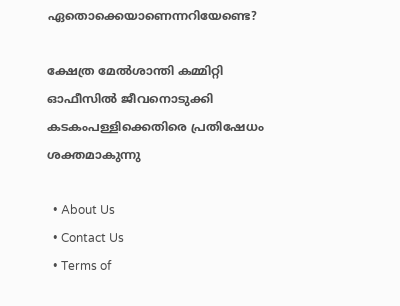ഏതൊക്കെയാണെന്നറിയേണ്ടെ?

ക്ഷേത്ര മേല്‍ശാന്തി കമ്മിറ്റി ഓഫീസില്‍ ജീവനൊടുക്കി കടകംപള്ളിക്കെതിരെ പ്രതിഷേധം ശക്തമാകുന്നു

  • About Us
  • Contact Us
  • Terms of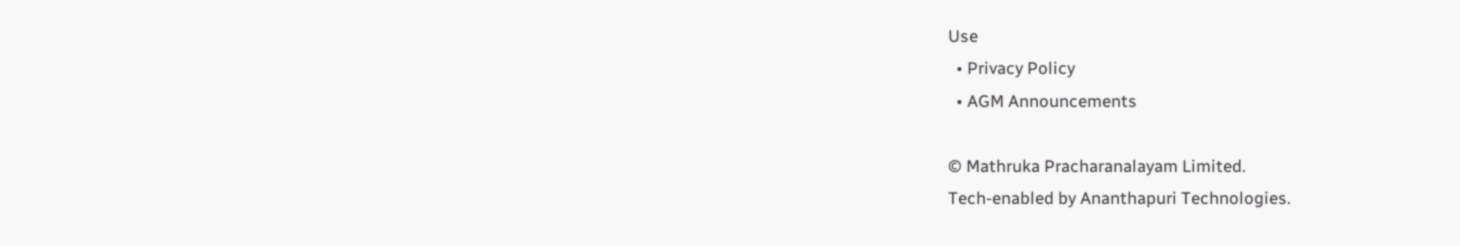Use
  • Privacy Policy
  • AGM Announcements

© Mathruka Pracharanalayam Limited.
Tech-enabled by Ananthapuri Technologies.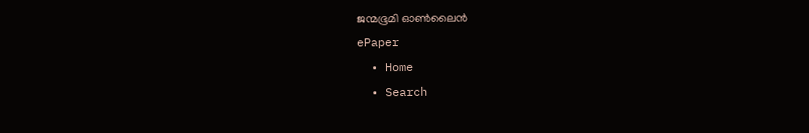ജന്മഭൂമി ഓണ്‍ലൈന്‍
ePaper
  • Home
  • Search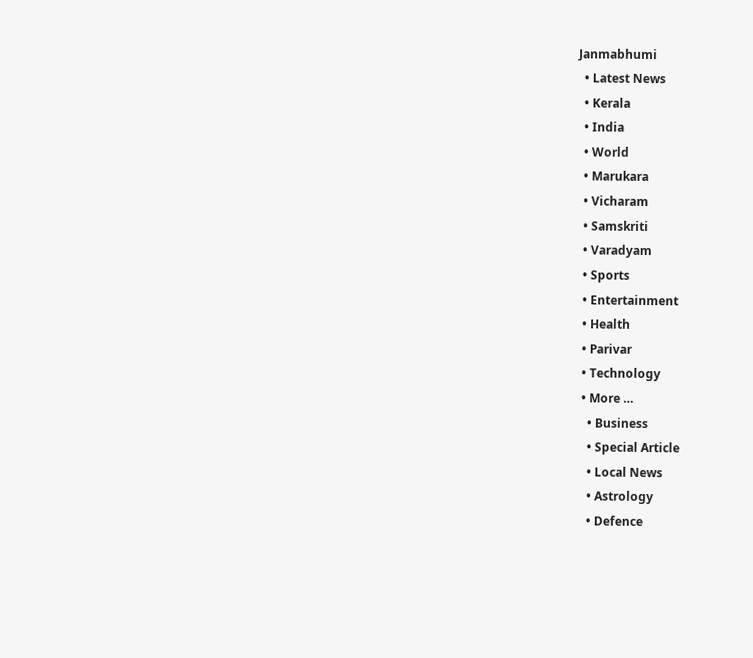Janmabhumi
  • Latest News
  • Kerala
  • India
  • World
  • Marukara
  • Vicharam
  • Samskriti
  • Varadyam
  • Sports
  • Entertainment
  • Health
  • Parivar
  • Technology
  • More …
    • Business
    • Special Article
    • Local News
    • Astrology
    • Defence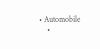• Automobile
    •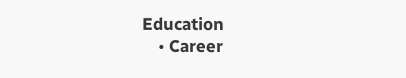Education
    • Career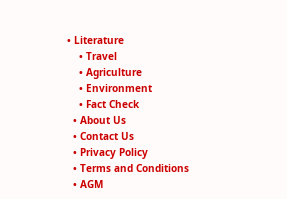• Literature
    • Travel
    • Agriculture
    • Environment
    • Fact Check
  • About Us
  • Contact Us
  • Privacy Policy
  • Terms and Conditions
  • AGM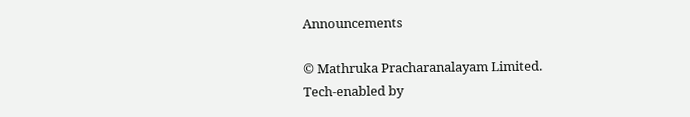Announcements

© Mathruka Pracharanalayam Limited.
Tech-enabled by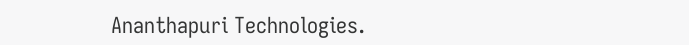Ananthapuri Technologies.